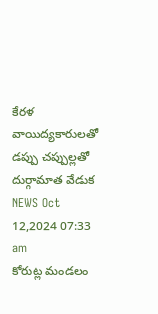కేరళ వాయిద్యకారులతో
డప్పు చప్పుల్లతో దుర్గామాత వేడుక
NEWS Oct 12,2024 07:33 am
కోరుట్ల మండలం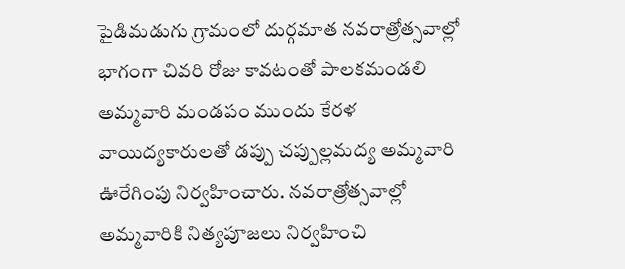పైడిమడుగు గ్రామంలో దుర్గమాత నవరాత్రోత్సవాల్లో భాగంగా చివరి రోజు కావటంతో పాలకమండలి అమ్మవారి మండపం ముందు కేరళ వాయిద్యకారులతో డప్పు చప్పుల్లమద్య అమ్మవారి ఊరేగింపు నిర్వహించారు. నవరాత్రోత్సవాల్లో అమ్మవారికి నిత్యపూజలు నిర్వహించి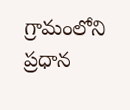గ్రామంలోని ప్రధాన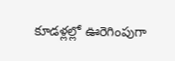కూడళ్లల్లో ఊరెగింపుగా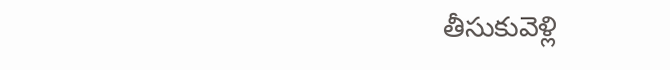తీసుకువెళ్లి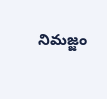నిమజ్జం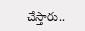చేస్తారు..